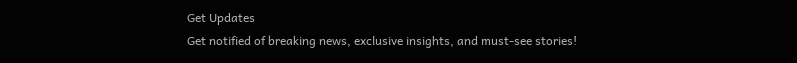Get Updates
Get notified of breaking news, exclusive insights, and must-see stories!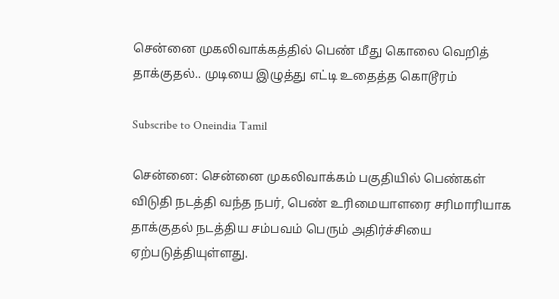சென்னை முகலிவாக்கத்தில் பெண் மீது கொலை வெறித் தாக்குதல்.. முடியை இழுத்து எட்டி உதைத்த கொடூரம்

Subscribe to Oneindia Tamil

சென்னை: சென்னை முகலிவாக்கம் பகுதியில் பெண்கள் விடுதி நடத்தி வந்த நபர், பெண் உரிமையாளரை சரிமாரியாக தாக்குதல் நடத்திய சம்பவம் பெரும் அதிர்ச்சியை ஏற்படுத்தியுள்ளது.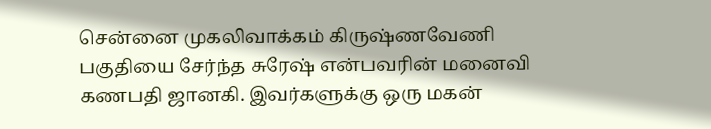சென்னை முகலிவாக்கம் கிருஷ்ணவேணி பகுதியை சேர்ந்த சுரேஷ் என்பவரின் மனைவி கணபதி ஜானகி. இவர்களுக்கு ஒரு மகன்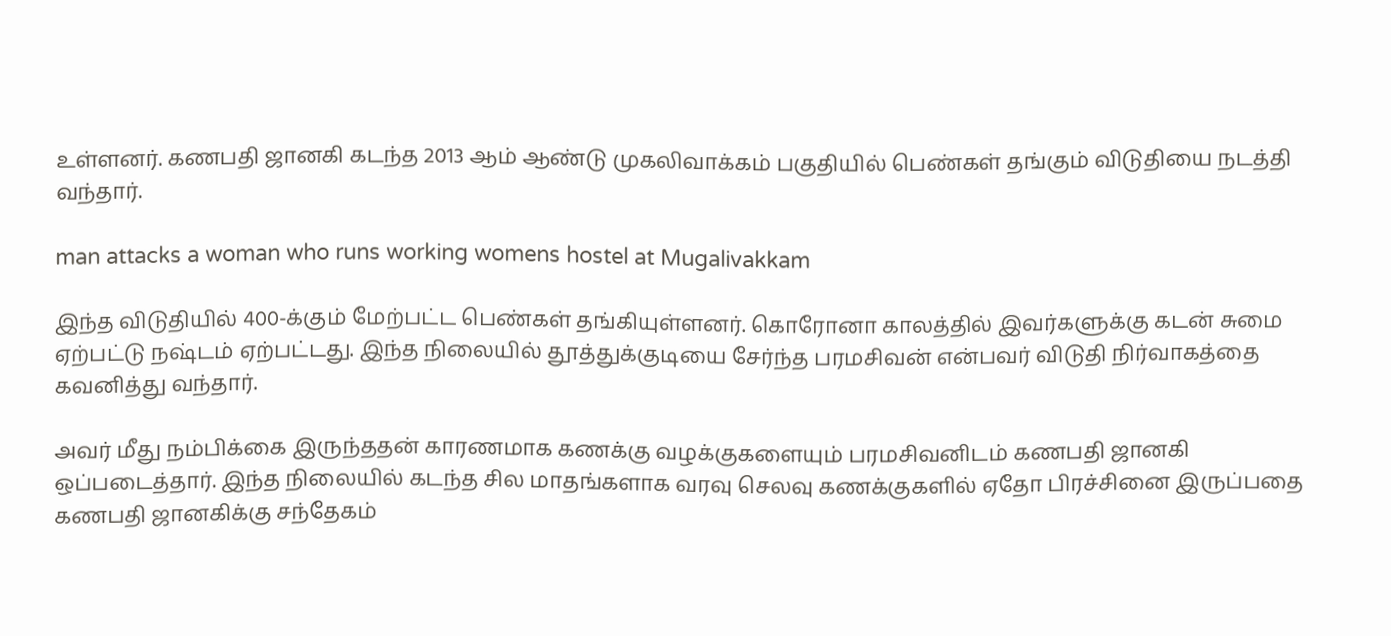உள்ளனர். கணபதி ஜானகி கடந்த 2013 ஆம் ஆண்டு முகலிவாக்கம் பகுதியில் பெண்கள் தங்கும் விடுதியை நடத்தி வந்தார்.

man attacks a woman who runs working womens hostel at Mugalivakkam

இந்த விடுதியில் 400-க்கும் மேற்பட்ட பெண்கள் தங்கியுள்ளனர். கொரோனா காலத்தில் இவர்களுக்கு கடன் சுமை ஏற்பட்டு நஷ்டம் ஏற்பட்டது. இந்த நிலையில் தூத்துக்குடியை சேர்ந்த பரமசிவன் என்பவர் விடுதி நிர்வாகத்தை கவனித்து வந்தார்.

அவர் மீது நம்பிக்கை இருந்ததன் காரணமாக கணக்கு வழக்குகளையும் பரமசிவனிடம் கணபதி ஜானகி ஒப்படைத்தார். இந்த நிலையில் கடந்த சில மாதங்களாக வரவு செலவு கணக்குகளில் ஏதோ பிரச்சினை இருப்பதை கணபதி ஜானகிக்கு சந்தேகம்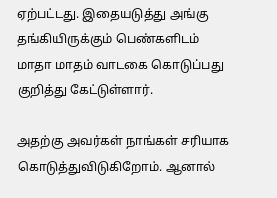ஏற்பட்டது. இதையடுத்து அங்கு தங்கியிருக்கும் பெண்களிடம் மாதா மாதம் வாடகை கொடுப்பது குறித்து கேட்டுள்ளார்.

அதற்கு அவர்கள் நாங்கள் சரியாக கொடுத்துவிடுகிறோம். ஆனால்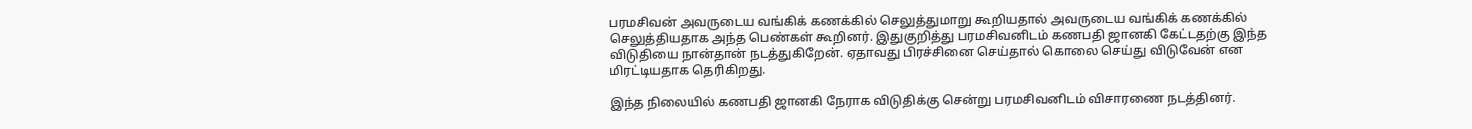பரமசிவன் அவருடைய வங்கிக் கணக்கில் செலுத்துமாறு கூறியதால் அவருடைய வங்கிக் கணக்கில் செலுத்தியதாக அந்த பெண்கள் கூறினர். இதுகுறித்து பரமசிவனிடம் கணபதி ஜானகி கேட்டதற்கு இந்த விடுதியை நான்தான் நடத்துகிறேன். ஏதாவது பிரச்சினை செய்தால் கொலை செய்து விடுவேன் என மிரட்டியதாக தெரிகிறது.

இந்த நிலையில் கணபதி ஜானகி நேராக விடுதிக்கு சென்று பரமசிவனிடம் விசாரணை நடத்தினர்.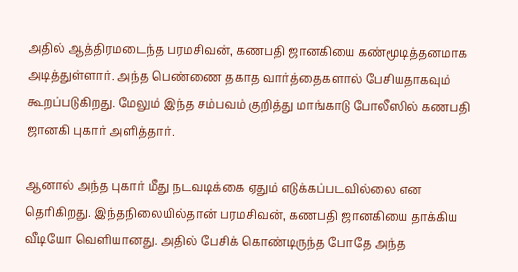அதில் ஆத்திரமடைந்த பரமசிவன், கணபதி ஜானகியை கண்மூடித்தனமாக அடித்துள்ளார். அந்த பெண்ணை தகாத வார்த்தைகளால் பேசியதாகவும் கூறப்படுகிறது. மேலும் இந்த சம்பவம் குறித்து மாங்காடு போலீஸில் கணபதி ஜானகி புகார் அளித்தார்.

ஆனால் அந்த புகார் மீது நடவடிக்கை ஏதும் எடுக்கப்படவில்லை என தெரிகிறது. இந்தநிலையில்தான் பரமசிவன், கணபதி ஜானகியை தாக்கிய வீடியோ வெளியானது. அதில் பேசிக் கொண்டிருந்த போதே அந்த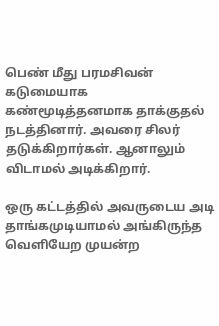பெண் மீது பரமசிவன் கடுமையாக கண்மூடித்தனமாக தாக்குதல் நடத்தினார். அவரை சிலர் தடுக்கிறார்கள். ஆனாலும் விடாமல் அடிக்கிறார்.

ஒரு கட்டத்தில் அவருடைய அடி தாங்கமுடியாமல் அங்கிருந்த வெளியேற முயன்ற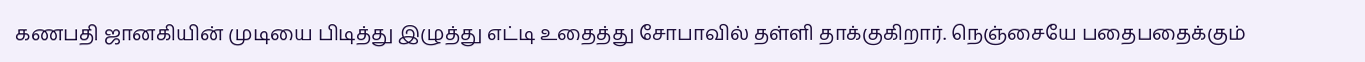கணபதி ஜானகியின் முடியை பிடித்து இழுத்து எட்டி உதைத்து சோபாவில் தள்ளி தாக்குகிறார். நெஞ்சையே பதைபதைக்கும்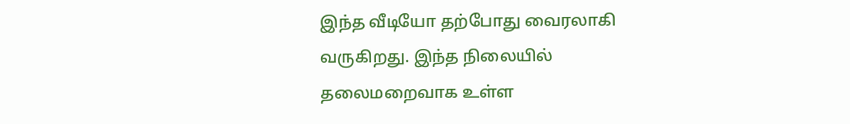இந்த வீடியோ தற்போது வைரலாகி வருகிறது. இந்த நிலையில் தலைமறைவாக உள்ள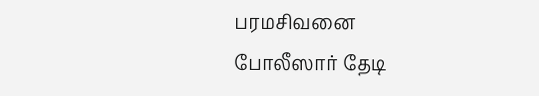பரமசிவனை போலீஸார் தேடி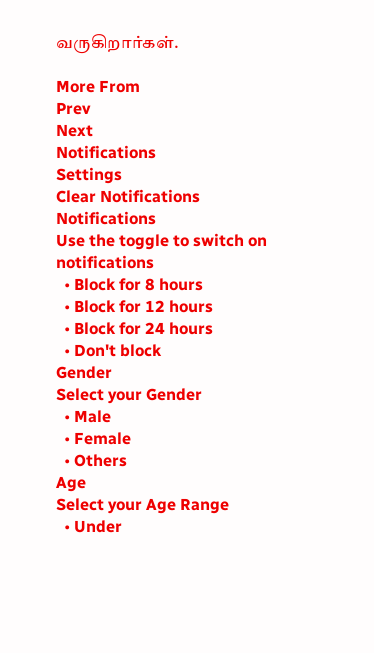வருகிறார்கள்.

More From
Prev
Next
Notifications
Settings
Clear Notifications
Notifications
Use the toggle to switch on notifications
  • Block for 8 hours
  • Block for 12 hours
  • Block for 24 hours
  • Don't block
Gender
Select your Gender
  • Male
  • Female
  • Others
Age
Select your Age Range
  • Under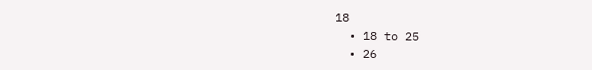18
  • 18 to 25
  • 26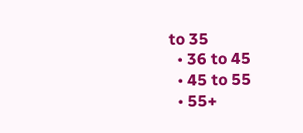to 35
  • 36 to 45
  • 45 to 55
  • 55+